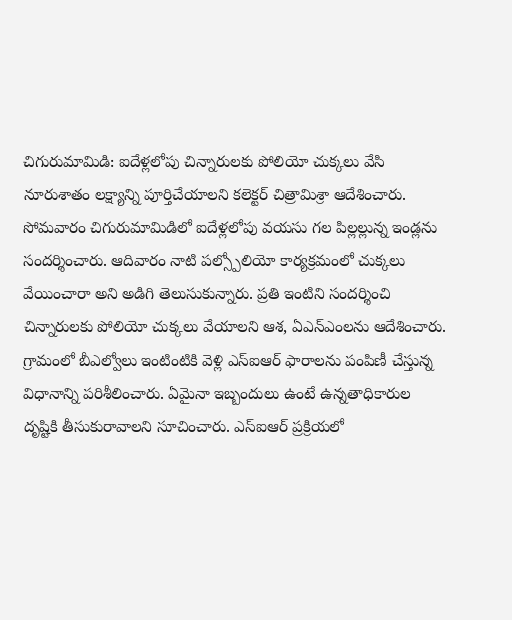చిగురుమామిడి: ఐదేళ్లలోపు చిన్నారులకు పోలియో చుక్కలు వేసి నూరుశాతం లక్ష్యాన్ని పూర్తిచేయాలని కలెక్టర్ చిత్రామిశ్రా ఆదేశించారు. సోమవారం చిగురుమామిడిలో ఐదేళ్లలోపు వయసు గల పిల్లల్లున్న ఇండ్లను సందర్శించారు. ఆదివారం నాటి పల్స్పోలియో కార్యక్రమంలో చుక్కలు వేయించారా అని అడిగి తెలుసుకున్నారు. ప్రతి ఇంటిని సందర్శించి చిన్నారులకు పోలియో చుక్కలు వేయాలని ఆశ, ఏఎన్ఎంలను ఆదేశించారు. గ్రామంలో బీఎల్వోలు ఇంటింటికి వెళ్లి ఎస్ఐఆర్ ఫారాలను పంపిణీ చేస్తున్న విధానాన్ని పరిశీలించారు. ఏమైనా ఇబ్బందులు ఉంటే ఉన్నతాధికారుల దృష్టికి తీసుకురావాలని సూచించారు. ఎస్ఐఆర్ ప్రక్రియలో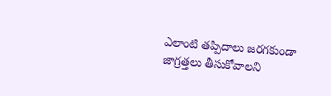ఎలాంటి తప్పిదాలు జరగకుండా జాగ్రత్తలు తీసుకోవాలని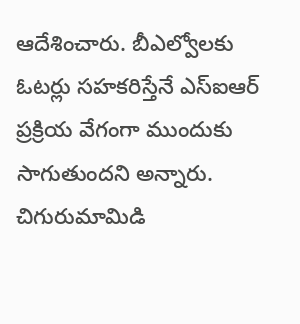ఆదేశించారు. బీఎల్వోలకు ఓటర్లు సహకరిస్తేనే ఎస్ఐఆర్ ప్రక్రియ వేగంగా ముందుకు సాగుతుందని అన్నారు. చిగురుమామిడి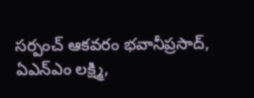సర్పంచ్ ఆకవరం భవానీప్రసాద్, ఏఎన్ఎం లక్ష్మి,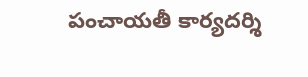పంచాయతీ కార్యదర్శి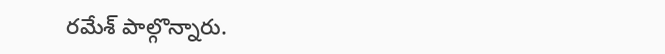రమేశ్ పాల్గొన్నారు.